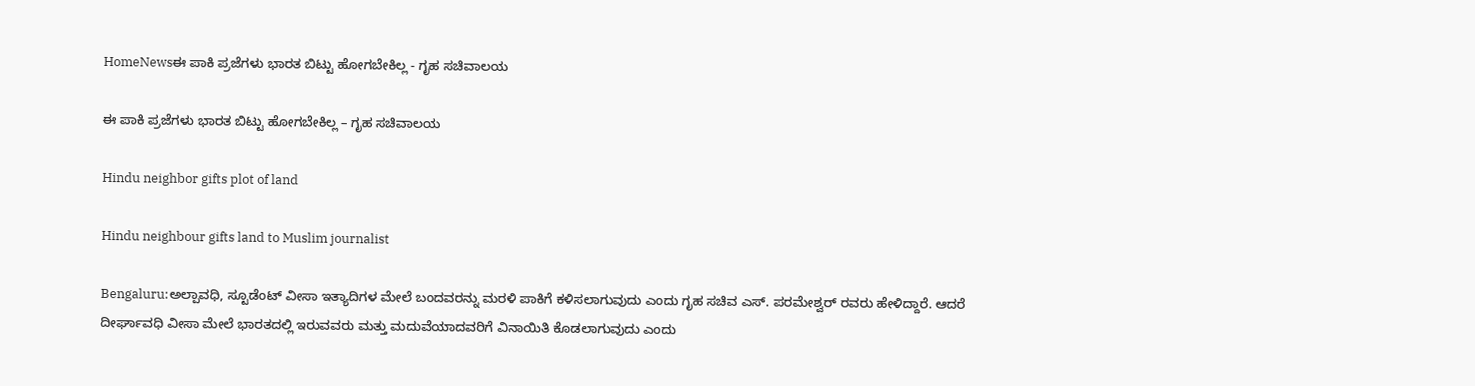HomeNewsಈ ಪಾಕಿ ಪ್ರಜೆಗಳು ಭಾರತ ಬಿಟ್ಟು ಹೋಗಬೇಕಿಲ್ಲ - ಗೃಹ ಸಚಿವಾಲಯ

ಈ ಪಾಕಿ ಪ್ರಜೆಗಳು ಭಾರತ ಬಿಟ್ಟು ಹೋಗಬೇಕಿಲ್ಲ – ಗೃಹ ಸಚಿವಾಲಯ

Hindu neighbor gifts plot of land

Hindu neighbour gifts land to Muslim journalist

Bengaluru:ಅಲ್ಪಾವಧಿ, ಸ್ಟೂಡೆಂಟ್ ವೀಸಾ ಇತ್ಯಾದಿಗಳ ಮೇಲೆ ಬಂದವರನ್ನು ಮರಳಿ ಪಾಕಿಗೆ ಕಳಿಸಲಾಗುವುದು ಎಂದು ಗೃಹ ಸಚಿವ ಎಸ್. ಪರಮೇಶ್ವರ್ ರವರು ಹೇಳಿದ್ದಾರೆ. ಆದರೆ ದೀರ್ಘಾವಧಿ ವೀಸಾ ಮೇಲೆ ಭಾರತದಲ್ಲಿ ಇರುವವರು ಮತ್ತು ಮದುವೆಯಾದವರಿಗೆ ವಿನಾಯಿತಿ ಕೊಡಲಾಗುವುದು ಎಂದು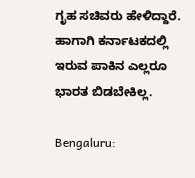ಗೃಹ ಸಚಿವರು ಹೇಳಿದ್ದಾರೆ. ಹಾಗಾಗಿ ಕರ್ನಾಟಕದಲ್ಲಿ ಇರುವ ಪಾಕಿನ ಎಲ್ಲರೂ ಭಾರತ ಬಿಡಬೇಕಿಲ್ಲ.

Bengaluru: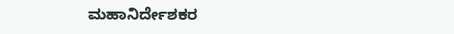ಮಹಾನಿರ್ದೇಶಕರ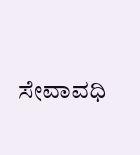ಸೇವಾವಧಿ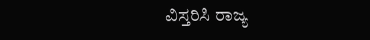ವಿಸ್ತರಿಸಿ ರಾಜ್ಯ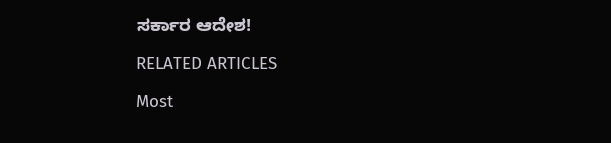ಸರ್ಕಾರ ಆದೇಶ!

RELATED ARTICLES

Most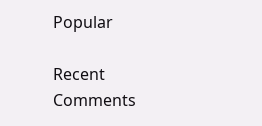Popular

Recent Comments